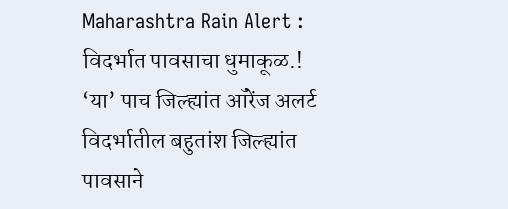Maharashtra Rain Alert : विदर्भात पावसाचा धुमाकूळ.! ‘या’ पाच जिल्ह्यांत ऑरेंज अलर्ट
विदर्भातील बहुतांश जिल्ह्यांत पावसाने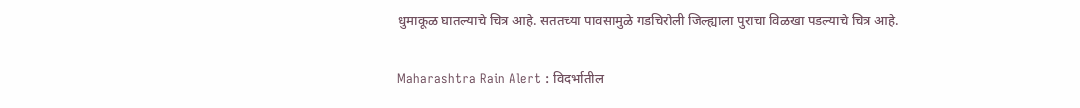धुमाकूळ घातल्याचे चित्र आहे. सततच्या पावसामुळे गडचिरोली जिल्ह्याला पुराचा विळखा पडल्याचे चित्र आहे.

Maharashtra Rain Alert : विदर्भातील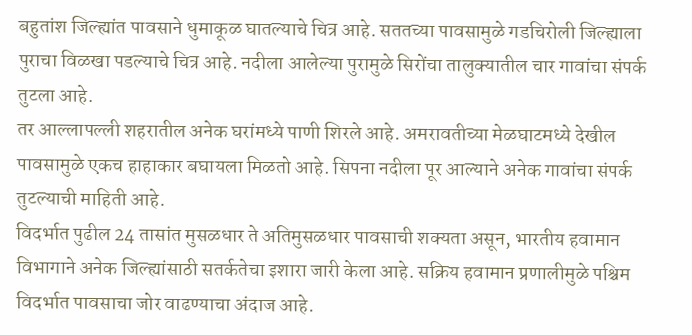बहुतांश जिल्ह्यांत पावसाने धुमाकूळ घातल्याचे चित्र आहे. सततच्या पावसामुळे गडचिरोली जिल्ह्याला पुराचा विळखा पडल्याचे चित्र आहे. नदीला आलेल्या पुरामुळे सिरोंचा तालुक्यातील चार गावांचा संपर्क तुटला आहे.
तर आल्लापल्ली शहरातील अनेक घरांमध्ये पाणी शिरले आहे. अमरावतीच्या मेळघाटमध्ये देखील पावसामुळे एकच हाहाकार बघायला मिळतो आहे. सिपना नदीला पूर आल्याने अनेक गावांचा संपर्क तुटल्याची माहिती आहे.
विदर्भात पुढील 24 तासांत मुसळधार ते अतिमुसळधार पावसाची शक्यता असून, भारतीय हवामान विभागाने अनेक जिल्ह्यांसाठी सतर्कतेचा इशारा जारी केला आहे. सक्रिय हवामान प्रणालीमुळे पश्चिम विदर्भात पावसाचा जोर वाढण्याचा अंदाज आहे.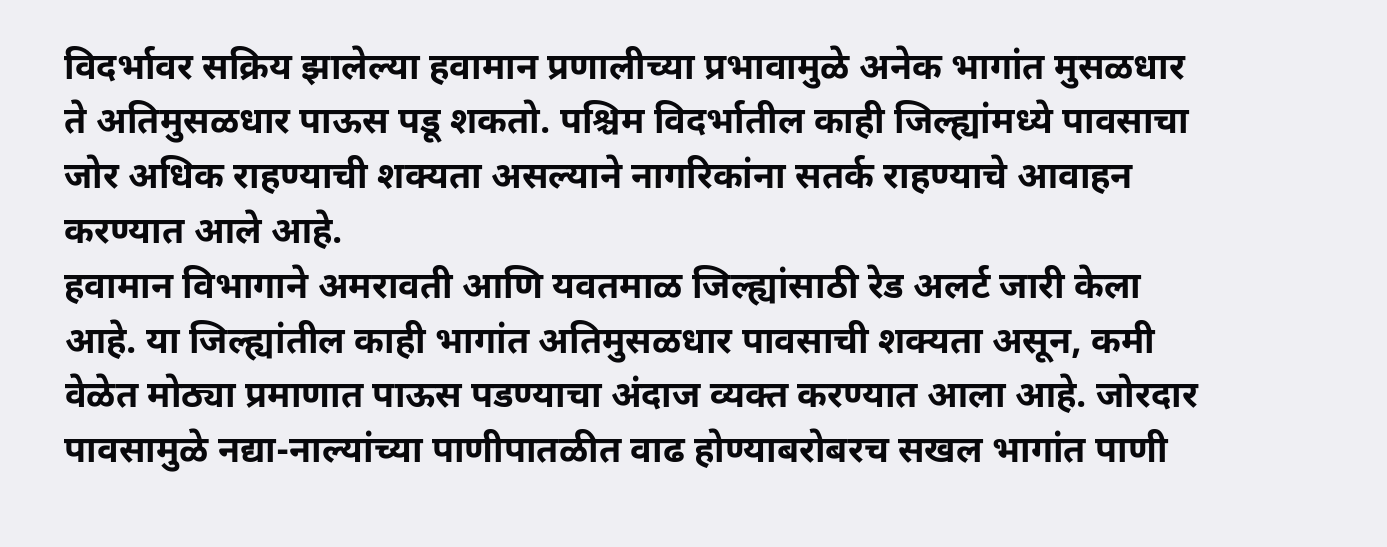विदर्भावर सक्रिय झालेल्या हवामान प्रणालीच्या प्रभावामुळे अनेक भागांत मुसळधार ते अतिमुसळधार पाऊस पडू शकतो. पश्चिम विदर्भातील काही जिल्ह्यांमध्ये पावसाचा जोर अधिक राहण्याची शक्यता असल्याने नागरिकांना सतर्क राहण्याचे आवाहन करण्यात आले आहे.
हवामान विभागाने अमरावती आणि यवतमाळ जिल्ह्यांसाठी रेड अलर्ट जारी केला आहे. या जिल्ह्यांतील काही भागांत अतिमुसळधार पावसाची शक्यता असून, कमी वेळेत मोठ्या प्रमाणात पाऊस पडण्याचा अंदाज व्यक्त करण्यात आला आहे. जोरदार पावसामुळे नद्या-नाल्यांच्या पाणीपातळीत वाढ होण्याबरोबरच सखल भागांत पाणी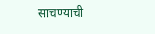साचण्याची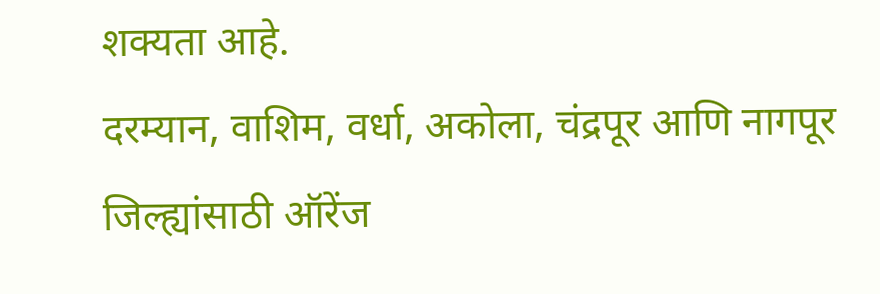शक्यता आहे.
दरम्यान, वाशिम, वर्धा, अकोला, चंद्रपूर आणि नागपूर जिल्ह्यांसाठी ऑरेंज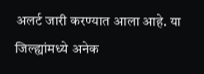अलर्ट जारी करण्यात आला आहे. या जिल्ह्यांमध्ये अनेक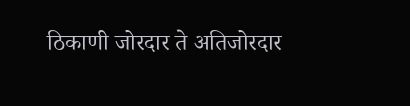ठिकाणी जोरदार ते अतिजोरदार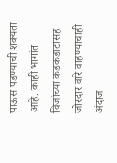पाऊस पडण्याची शक्यता आहे. काही भागांत विजांच्या कडकडाटासह जोरदार वारे वाहण्याचाही अंदाज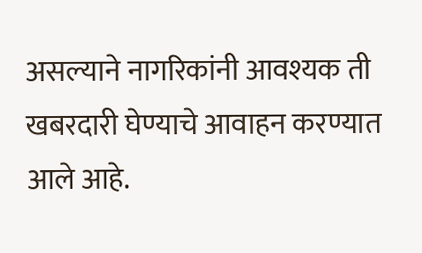असल्याने नागरिकांनी आवश्यक ती खबरदारी घेण्याचे आवाहन करण्यात आले आहे.